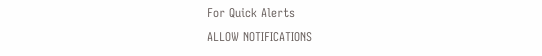For Quick Alerts
ALLOW NOTIFICATIONS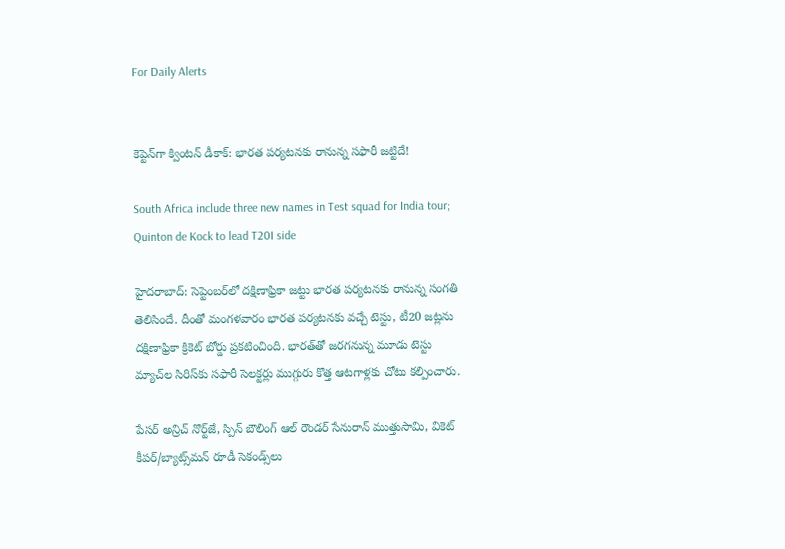For Daily Alerts


కెప్టెన్‌గా క్వింటన్ డీకాక్: భారత పర్యటనకు రానున్న సఫారీ జట్టిదే!

South Africa include three new names in Test squad for India tour; Quinton de Kock to lead T20I side

హైదరాబాద్: సెప్టెంబర్‌లో దక్షిణాఫ్రికా జట్టు భారత పర్యటనకు రానున్న సంగతి తెలిసిందే. దీంతో మంగళవారం భారత పర్యటనకు వచ్చే టెస్టు, టీ20 జట్లను దక్షిణాఫ్రికా క్రికెట్ బోర్డు ప్రకటించింది. భారత్‌తో జరగనున్న మూడు టెస్టు మ్యాచ్‌ల సిరిస్‌కు సఫారీ సెలక్టర్లు ముగ్గురు కొత్త ఆటగాళ్లకు చోటు కల్పించారు.

పేసర్ అన్రిచ్ నొర్ట్‌జే, స్పిన్ బౌలింగ్ ఆల్ రౌండర్ సేనురాన్ ముత్తుసామి, వికెట్ కీపర్/బ్యాట్స్‌మన్ రూడీ సెకండ్స్‌‌లు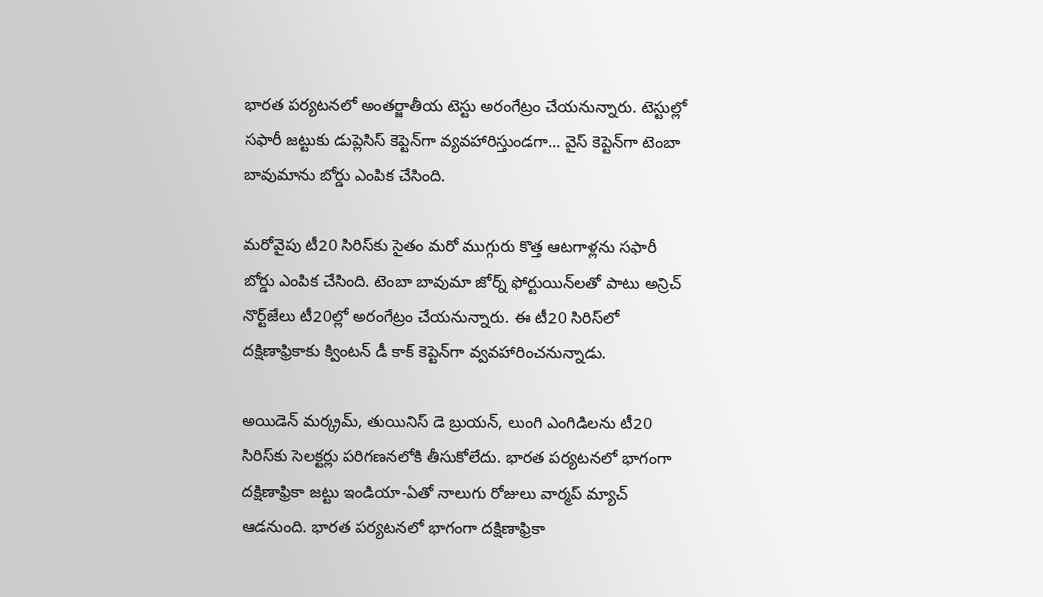భారత పర్యటనలో అంతర్జాతీయ టెస్టు అరంగేట్రం చేయనున్నారు. టెస్టుల్లో సఫారీ జట్టుకు డుప్లెసిస్ కెప్టెన్‌గా వ్యవహారిస్తుండగా... వైస్ కెప్టెన్‌గా టెంబా బావుమాను బోర్డు ఎంపిక చేసింది.

మరోవైపు టీ20 సిరిస్‌కు సైతం మరో ముగ్గురు కొత్త ఆటగాళ్లను సఫారీ బోర్డు ఎంపిక చేసింది. టెంబా బావుమా జోర్న్ ఫోర్టుయిన్‌లతో పాటు అన్రిచ్ నొర్ట్‌జేలు టీ20ల్లో అరంగేట్రం చేయనున్నారు. ఈ టీ20 సిరిస్‌లో దక్షిణాఫ్రికాకు క్వింటన్ డీ కాక్ కెప్టెన్‌గా వ్వవహారించనున్నాడు.

అయిడెన్ మర్క్రమ్, తుయినిస్ డె బ్రుయన్, లుంగి ఎంగిడిలను టీ20 సిరిస్‌కు సెలక్టర్లు పరిగణనలోకి తీసుకోలేదు. భారత పర్యటనలో భాగంగా దక్షిణాఫ్రికా జట్టు ఇండియా-ఏతో నాలుగు రోజులు వార్మప్ మ్యాచ్‌ ఆడనుంది. భారత పర్యటనలో భాగంగా దక్షిణాఫ్రికా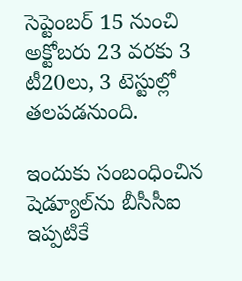సెప్టెంబర్ 15 నుంచి అక్టోబరు 23 వరకు 3 టీ20లు, 3 టెస్టుల్లో తలపడనుంది.

ఇందుకు సంబంధించిన షెడ్యూల్‌ను బీసీసీఐ ఇప్పటికే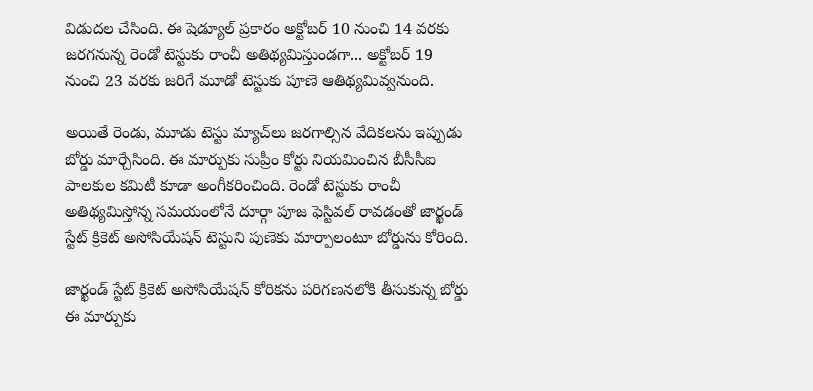విడుదల చేసింది. ఈ షెడ్యూల్ ప్రకారం అక్టోబర్ 10 నుంచి 14 వరకు జరగనున్న రెండో టెస్టుకు రాంచీ అతిథ్యమిస్తుండగా... అక్టోబర్ 19 నుంచి 23 వరకు జరిగే మూడో టెస్టుకు పూణె ఆతిథ్యమివ్వనుంది.

అయితే రెండు, మూడు టెస్టు మ్యాచ్‌లు జరగాల్సిన వేదికలను ఇప్పుడు బోర్డు మార్చేసింది. ఈ మార్పుకు సుప్రీం కోర్టు నియమించిన బీసీసీఐ పాలకుల కమిటీ కూడా అంగీకరించింది. రెండో టెస్టుకు రాంచీ అతిథ్యమిస్తోన్న సమయంలోనే దూర్గా పూజ ఫెస్టివల్ రావడంతో జార్ఖండ్ స్టేట్ క్రికెట్ అసోసియేషన్ టెస్టుని పుణెకు మార్పాలంటూ బోర్డును కోరింది.

జార్ఖండ్ స్టేట్ క్రికెట్ అసోసియేషన్ కోరికను పరిగణనలోకి తీసుకున్న బోర్డు ఈ మార్పుకు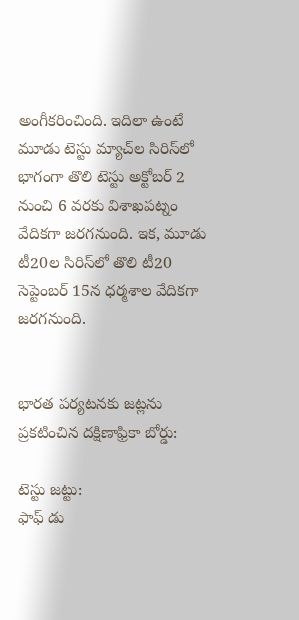అంగీకరించింది. ఇదిలా ఉంటే మూడు టెస్టు మ్యాచ్‌ల సిరిస్‌లో భాగంగా తొలి టెస్టు అక్టోబర్ 2 నుంచి 6 వరకు విశాఖపట్నం వేదికగా జరగనుంది. ఇక, మూడు టీ20ల సిరిస్‌లో తొలి టీ20 సెప్టెంబర్ 15న ధర్మశాల వేదికగా జరగనుంది.


భారత పర్యటనకు జట్లను ప్రకటించిన దక్షిణాఫ్రికా బోర్డు:

టెస్టు జట్టు:
ఫాఫ్ డు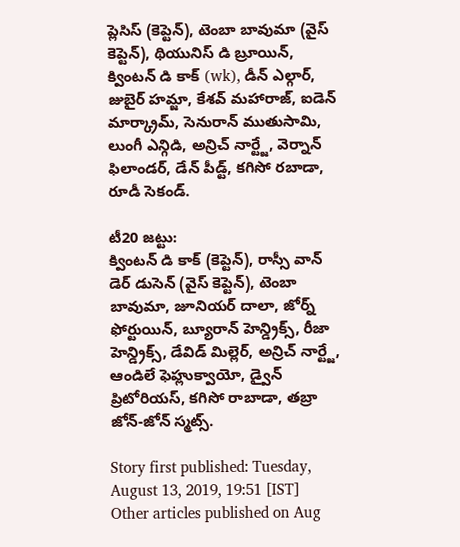ప్లెసిస్ (కెప్టెన్), టెంబా బావుమా (వైస్ కెప్టెన్), థియునిస్ డి బ్రూయిన్, క్వింటన్ డి కాక్ (wk), డీన్ ఎల్గార్, జుబైర్ హమ్జా, కేశవ్ మహారాజ్, ఐడెన్ మార్క్రామ్, సెనురాన్ ముతుసామి, లుంగీ ఎన్గిడి, అన్రిచ్ నార్ట్జే, వెర్నాన్ ఫిలాండర్, డేన్ పీడ్ట్, కగిసో రబాడా, రూడీ సెకండ్.

టీ20 జట్టు:
క్వింటన్ డి కాక్ (కెప్టెన్), రాస్సీ వాన్ డెర్ డుసెన్ (వైస్ కెప్టెన్), టెంబా బావుమా, జూనియర్ దాలా, జోర్న్ ఫోర్టుయిన్, బ్యూరాన్ హెన్డ్రిక్స్, రీజా హెన్డ్రిక్స్, డేవిడ్ మిల్లెర్, అన్రిచ్ నార్ట్జే, ఆండిలే ఫెహ్లుక్వాయో, డ్వైన్ ప్రిటోరియస్, కగిసో రాబాడా, తబ్రా జోన్-జోన్ స్మట్స్.

Story first published: Tuesday, August 13, 2019, 19:51 [IST]
Other articles published on Aug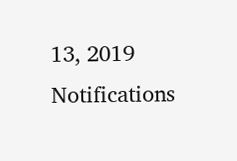13, 2019
Notifications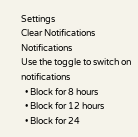Settings
Clear Notifications
Notifications
Use the toggle to switch on notifications
  • Block for 8 hours
  • Block for 12 hours
  • Block for 24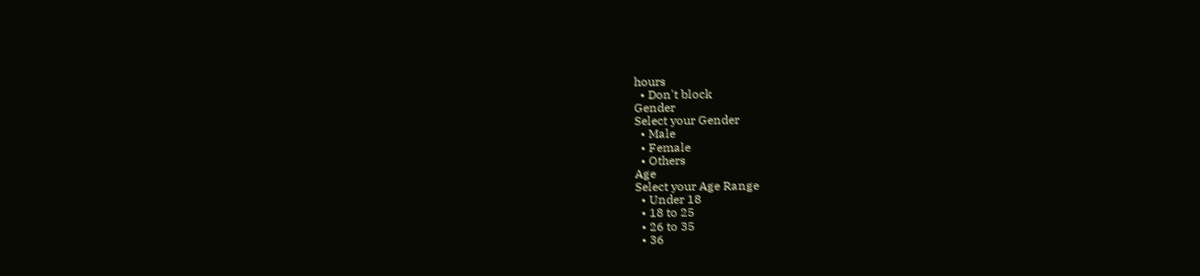hours
  • Don't block
Gender
Select your Gender
  • Male
  • Female
  • Others
Age
Select your Age Range
  • Under 18
  • 18 to 25
  • 26 to 35
  • 36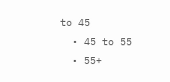to 45
  • 45 to 55
  • 55+